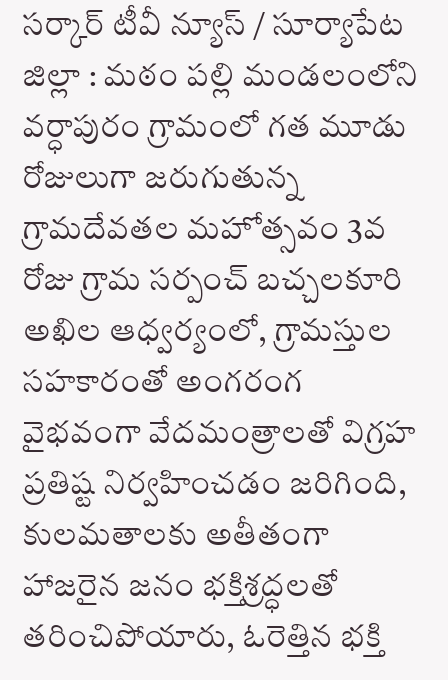సర్కార్ టీవీ న్యూస్ / సూర్యాపేట జిల్లా : మఠం పల్లి మండలంలోని వర్ధాపురం గ్రామంలో గత మూడు రోజులుగా జరుగుతున్న గ్రామదేవతల మహోత్సవం 3వ రోజు గ్రామ సర్పంచ్ బచ్చలకూరి అఖిల ఆధ్వర్యంలో, గ్రామస్తుల సహకారంతో అంగరంగ వైభవంగా వేదమంత్రాలతో విగ్రహ ప్రతిష్ట నిర్వహించడం జరిగింది, కులమతాలకు అతీతంగా హాజరైన జనం భక్తిశ్రద్ధలతో తరించిపోయారు, ఓరెత్తిన భక్తి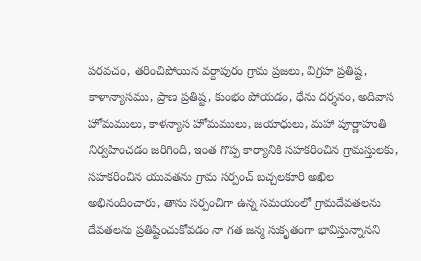పరవచం, తరించిపోయిన వర్దాపురం గ్రామ ప్రజలు, విగ్రహ ప్రతిష్ట, కాళాన్యాసము, ప్రాణ ప్రతిష్ట, కుంభం పోయడం, ధేను దర్శనం, అదివాస హోమములు, కాళన్యాస హోమములు, జయాధులు, మహా పూర్ణాహుతి నిర్వహించడం జరిగింది, ఇంత గొప్ప కార్యానికి సహకరించిన గ్రామస్తులకు, సహకరించిన యువతను గ్రామ సర్పంచ్ బచ్చలకూరి అఖిల అభినందించారు, తాను సర్పంచిగా ఉన్న సమయంలో గ్రామదేవతలను దేవతలను ప్రతిష్టించుకోవడం నా గత జన్మ సుకృతంగా భావిస్తున్నానని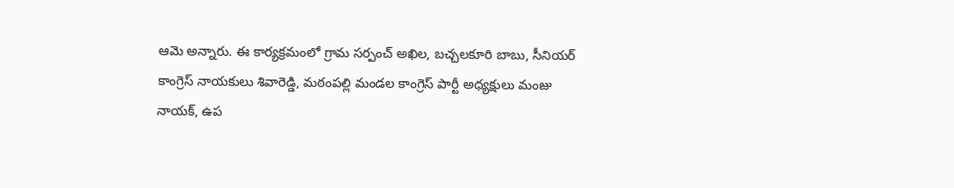ఆమె అన్నారు. ఈ కార్యక్రమంలో గ్రామ సర్పంచ్ అఖిల, బచ్చలకూరి బాబు, సీనియర్ కాంగ్రెస్ నాయకులు శివారెడ్డి, మఠంపల్లి మండల కాంగ్రెస్ పార్టీ అధ్యక్షులు మంజు నాయక్, ఉప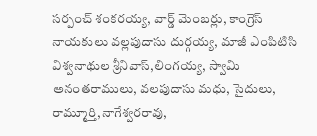సర్పంచ్ శంకరయ్య, వార్డ్ మెంబర్లు, కాంగ్రెస్ నాయకులు వల్లపుదాసు దుర్గయ్య, మాజీ ఎంపిటిసి విశ్వనాథుల శ్రీనివాస్,లింగయ్య, స్వామి అనంతరాములు, వలపుదాసు మధు, సైదులు, రామ్మూర్తి,నాగేశ్వరరావు,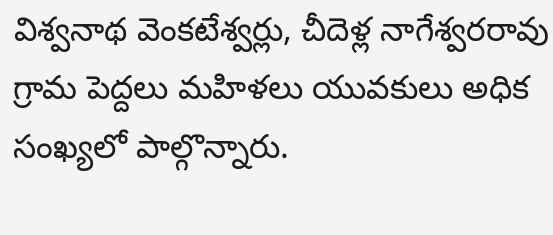విశ్వనాథ వెంకటేశ్వర్లు, చీదెళ్ల నాగేశ్వరరావు గ్రామ పెద్దలు మహిళలు యువకులు అధిక సంఖ్యలో పాల్గొన్నారు.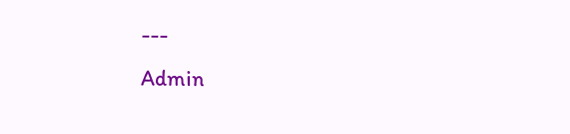---
Admin